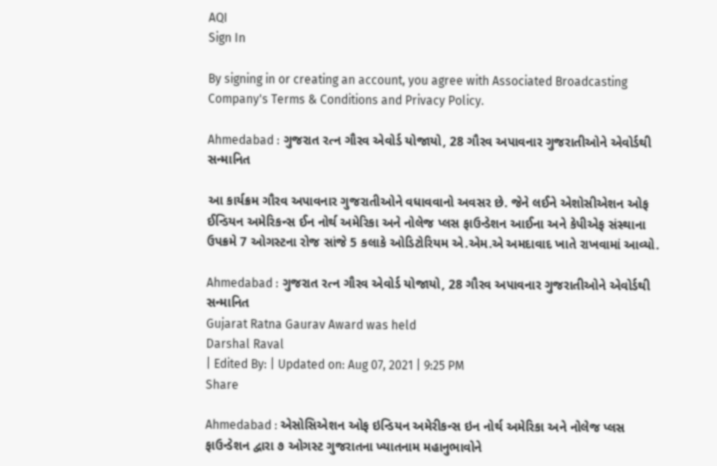AQI
Sign In

By signing in or creating an account, you agree with Associated Broadcasting Company's Terms & Conditions and Privacy Policy.

Ahmedabad : ગુજરાત રત્ન ગૌરવ એવોર્ડ યોજાયો, 28 ગૌરવ અપાવનાર ગુજરાતીઓને એવોર્ડથી સન્માનિત

આ કાર્યક્રમ ગૌરવ અપાવનાર ગુજરાતીઓને વધાવવાનો અવસર છે. જેને લઈને એશોસીએશન ઓફ ઈન્ડિયન અમેરિકન્સ ઈન નોર્થ અમેરિકા અને નોલેજ પ્લસ ફાઉન્ડેશન આઈના અને કેપીએફ સંસ્થાના ઉપક્રમે 7 ઓગસ્ટના રોજ સાંજે 5 કલાકે ઓડિટોરિયમ એ.એમ.એ અમદાવાદ ખાતે રાખવામાં આવ્યો.

Ahmedabad : ગુજરાત રત્ન ગૌરવ એવોર્ડ યોજાયો, 28 ગૌરવ અપાવનાર ગુજરાતીઓને એવોર્ડથી સન્માનિત
Gujarat Ratna Gaurav Award was held
Darshal Raval
| Edited By: | Updated on: Aug 07, 2021 | 9:25 PM
Share

Ahmedabad : એસોસિએશન ઓફ ઇન્ડિયન અમેરીકન્સ ઇન નોર્થ અમેરિકા અને નોલેજ પ્લસ ફાઉન્ડેશન દ્વારા ૭ ઓગસ્ટ ગુજરાતના ખ્યાતનામ મહાનુભાવોને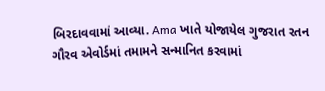બિરદાવવામાં આવ્યા. Ama ખાતે યોજાયેલ ગુજરાત રતન ગૌરવ એવોર્ડમાં તમામને સન્માનિત કરવામાં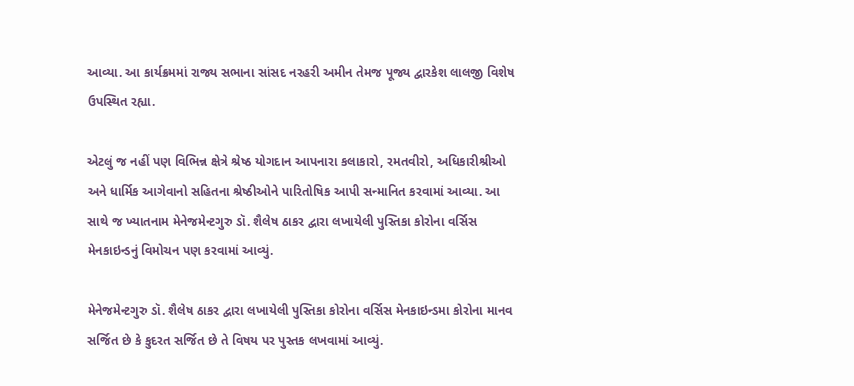આવ્યા. આ કાર્યક્રમમાં રાજ્ય સભાના સાંસદ નરહરી અમીન તેમજ પૂજ્ય દ્વારકેશ લાલજી વિશેષ ઉપસ્થિત રહ્યા.

એટલું જ નહીં પણ વિભિન્ન ક્ષેત્રે શ્રેષ્ઠ યોગદાન આપનારા કલાકારો, રમતવીરો, અધિકારીશ્રીઓ અને ધાર્મિક આગેવાનો સહિતના શ્રેષ્ઠીઓને પારિતોષિક આપી સન્માનિત કરવામાં આવ્યા. આ સાથે જ ખ્યાતનામ મેનેજમેન્ટગુરુ ડૉ. શૈલેષ ઠાકર દ્વારા લખાયેલી પુસ્તિકા કોરોના વર્સિસ મેનકાઇન્ડનું વિમોચન પણ કરવામાં આવ્યું.

મેનેજમેન્ટગુરુ ડૉ. શૈલેષ ઠાકર દ્વારા લખાયેલી પુસ્તિકા કોરોના વર્સિસ મેનકાઇન્ડમા કોરોના માનવ સર્જિત છે કે કુદરત સર્જિત છે તે વિષય પર પુસ્તક લખવામાં આવ્યું.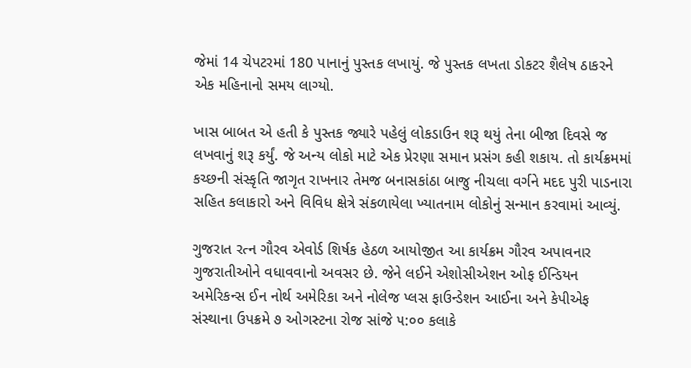જેમાં 14 ચેપટરમાં 180 પાનાનું પુસ્તક લખાયું. જે પુસ્તક લખતા ડોકટર શૈલેષ ઠાકરને એક મહિનાનો સમય લાગ્યો.

ખાસ બાબત એ હતી કે પુસ્તક જ્યારે પહેલું લોકડાઉન શરૂ થયું તેના બીજા દિવસે જ લખવાનું શરૂ કર્યું. જે અન્ય લોકો માટે એક પ્રેરણા સમાન પ્રસંગ કહી શકાય. તો કાર્યક્રમમાં કચ્છની સંસ્કૃતિ જાગૃત રાખનાર તેમજ બનાસકાંઠા બાજુ નીચલા વર્ગને મદદ પુરી પાડનારા સહિત કલાકારો અને વિવિધ ક્ષેત્રે સંકળાયેલા ખ્યાતનામ લોકોનું સન્માન કરવામાં આવ્યું.

ગુજરાત રત્ન ગૌરવ એવોર્ડ શિર્ષક હેઠળ આયોજીત આ કાર્યક્રમ ગૌરવ અપાવનાર ગુજરાતીઓને વધાવવાનો અવસર છે. જેને લઈને એશોસીએશન ઓફ ઈન્ડિયન અમેરિકન્સ ઈન નોર્થ અમેરિકા અને નોલેજ પ્લસ ફાઉન્ડેશન આઈના અને કેપીએફ સંસ્થાના ઉપક્રમે ૭ ઓગસ્ટના રોજ સાંજે ૫:૦૦ કલાકે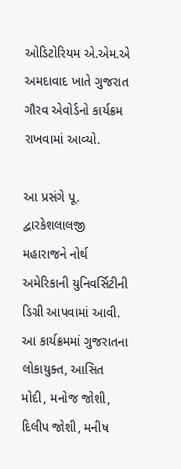ઓડિટોરિયમ એ.એમ.એ અમદાવાદ ખાતે ગુજરાત ગૌરવ એવોર્ડનો કાર્યક્રમ રાખવામાં આવ્યો.

આ પ્રસંગે પૂ. દ્વારકેશલાલજી મહારાજને નોર્થ અમેરિકાની યુનિવર્સિટીની ડિગ્રી આપવામાં આવી. આ કાર્યક્રમમાં ગુજરાતના લોકાયુક્ત, આસિત મોદી, મનોજ જોશી, દિલીપ જોશી, મનીષ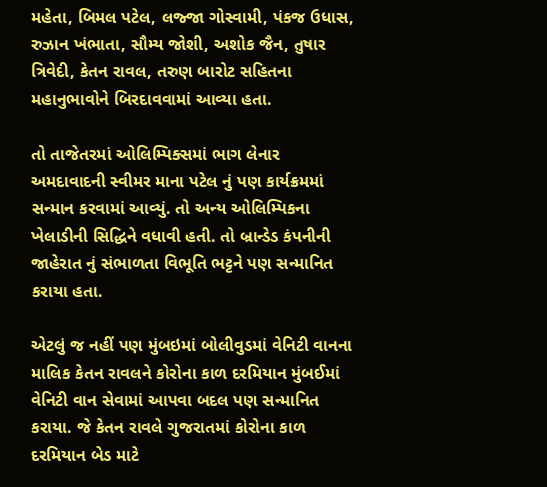મહેતા, બિમલ પટેલ, લજ્જા ગોસ્વામી, પંકજ ઉધાસ, રુઝાન ખંભાતા, સૌમ્ય જોશી, અશોક જૈન, તુષાર ત્રિવેદી, કેતન રાવલ, તરુણ બારોટ સહિતના મહાનુભાવોને બિરદાવવામાં આવ્યા હતા.

તો તાજેતરમાં ઓલિમ્પિક્સમાં ભાગ લેનાર અમદાવાદની સ્વીમર માના પટેલ નું પણ કાર્યક્રમમાં સન્માન કરવામાં આવ્યું. તો અન્ય ઓલિમ્પિકના ખેલાડીની સિદ્ધિને વધાવી હતી. તો બ્રાન્ડેડ કંપનીની જાહેરાત નું સંભાળતા વિભૂતિ ભટ્ટને પણ સન્માનિત કરાયા હતા.

એટલું જ નહીં પણ મુંબઇમાં બોલીવુડમાં વેનિટી વાનના માલિક કેતન રાવલને કોરોના કાળ દરમિયાન મુંબઈમાં વેનિટી વાન સેવામાં આપવા બદલ પણ સન્માનિત કરાયા. જે કેતન રાવલે ગુજરાતમાં કોરોના કાળ દરમિયાન બેડ માટે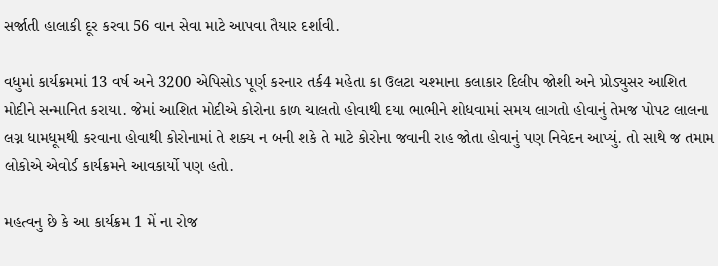સર્જાતી હાલાકી દૂર કરવા 56 વાન સેવા માટે આપવા તૈયાર દર્શાવી.

વધુમાં કાર્યક્રમમાં 13 વર્ષ અને 3200 એપિસોડ પૂર્ણ કરનાર તર્ક4 મહેતા કા ઉલટા ચશ્માના કલાકાર દિલીપ જોશી અને પ્રોડ્યુસર આશિત મોદીને સન્માનિત કરાયા. જેમાં આશિત મોદીએ કોરોના કાળ ચાલતો હોવાથી દયા ભાભીને શોધવામાં સમય લાગતો હોવાનું તેમજ પોપટ લાલના લગ્ન ધામધૂમથી કરવાના હોવાથી કોરોનામાં તે શક્ય ન બની શકે તે માટે કોરોના જવાની રાહ જોતા હોવાનું પણ નિવેદન આપ્યું. તો સાથે જ તમામ લોકોએ એવોર્ડ કાર્યક્રમને આવકાર્યો પણ હતો.

મહત્વનુ છે કે આ કાર્યક્રમ 1 મેં ના રોજ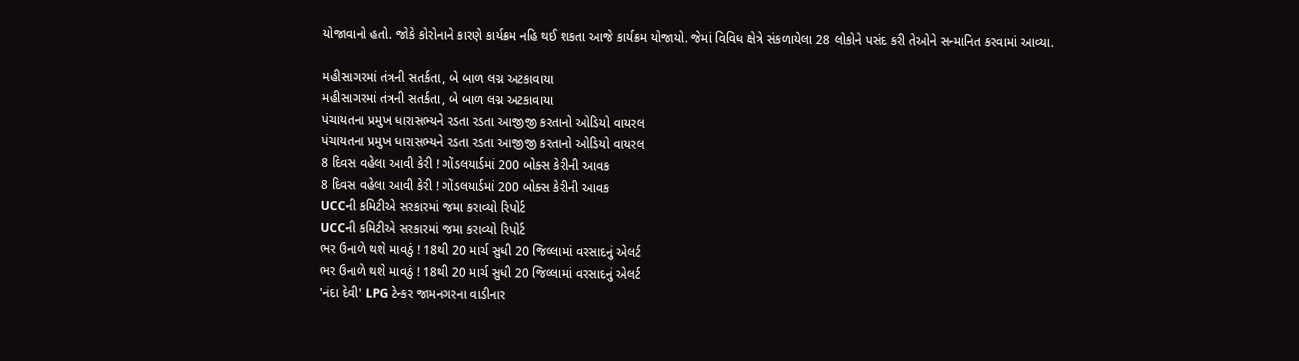યોજાવાનો હતો. જોકે કોરોનાને કારણે કાર્યક્રમ નહિ થઈ શકતા આજે કાર્યક્રમ યોજાયો. જેમાં વિવિધ ક્ષેત્રે સંકળાયેલા 28 લોકોને પસંદ કરી તેઓને સન્માનિત કરવામાં આવ્યા.

મહીસાગરમાં તંત્રની સતર્કતા, બે બાળ લગ્ન અટકાવાયા
મહીસાગરમાં તંત્રની સતર્કતા, બે બાળ લગ્ન અટકાવાયા
પંચાયતના પ્રમુખ ધારાસભ્યને રડતા રડતા આજીજી કરતાનો ઓડિયો વાયરલ
પંચાયતના પ્રમુખ ધારાસભ્યને રડતા રડતા આજીજી કરતાનો ઓડિયો વાયરલ
8 દિવસ વહેલા આવી કેરી ! ગોંડલયાર્ડમાં 200 બોક્સ કેરીની આવક
8 દિવસ વહેલા આવી કેરી ! ગોંડલયાર્ડમાં 200 બોક્સ કેરીની આવક
UCCની કમિટીએ સરકારમાં જમા કરાવ્યો રિપોર્ટ
UCCની કમિટીએ સરકારમાં જમા કરાવ્યો રિપોર્ટ
ભર ઉનાળે થશે માવઠું ! 18થી 20 માર્ચ સુધી 20 જિલ્લામાં વરસાદનું એલર્ટ
ભર ઉનાળે થશે માવઠું ! 18થી 20 માર્ચ સુધી 20 જિલ્લામાં વરસાદનું એલર્ટ
'નંદા દેવી' LPG ટેન્કર જામનગરના વાડીનાર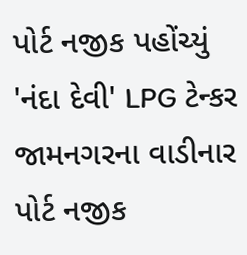પોર્ટ નજીક પહોંચ્યું
'નંદા દેવી' LPG ટેન્કર જામનગરના વાડીનાર પોર્ટ નજીક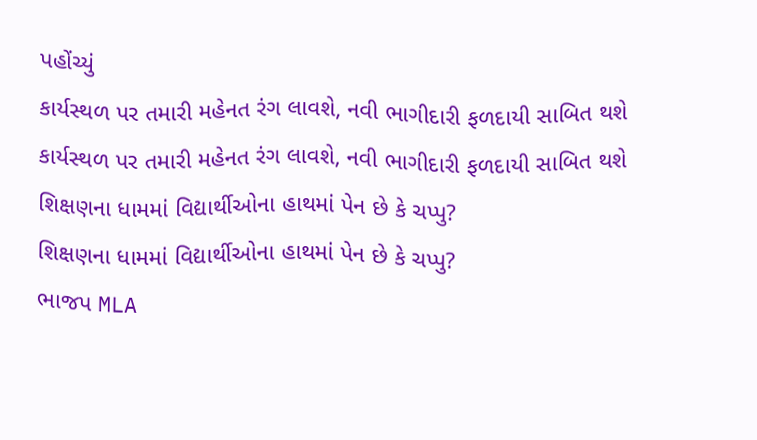પહોંચ્યું
કાર્યસ્થળ પર તમારી મહેનત રંગ લાવશે, નવી ભાગીદારી ફળદાયી સાબિત થશે
કાર્યસ્થળ પર તમારી મહેનત રંગ લાવશે, નવી ભાગીદારી ફળદાયી સાબિત થશે
શિક્ષણના ધામમાં વિદ્યાર્થીઓના હાથમાં પેન છે કે ચપ્પુ?
શિક્ષણના ધામમાં વિદ્યાર્થીઓના હાથમાં પેન છે કે ચપ્પુ?
ભાજપ MLA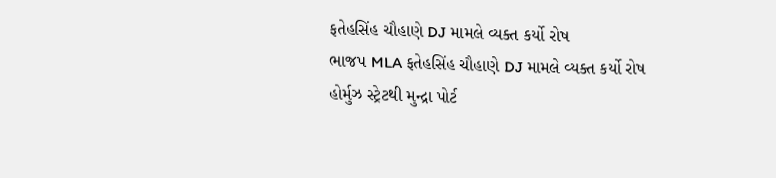ફતેહસિંહ ચૌહાણે DJ મામલે વ્યક્ત કર્યો રોષ
ભાજપ MLA ફતેહસિંહ ચૌહાણે DJ મામલે વ્યક્ત કર્યો રોષ
હોર્મુઝ સ્ટ્રેટથી મુન્દ્રા પોર્ટ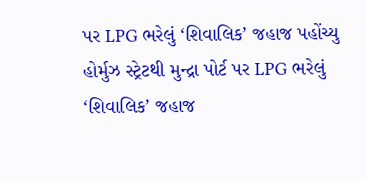પર LPG ભરેલું ‘શિવાલિક’ જહાજ પહોંચ્યુ
હોર્મુઝ સ્ટ્રેટથી મુન્દ્રા પોર્ટ પર LPG ભરેલું ‘શિવાલિક’ જહાજ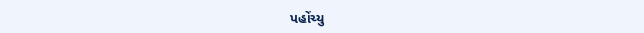પહોંચ્યુ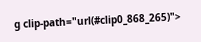g clip-path="url(#clip0_868_265)">